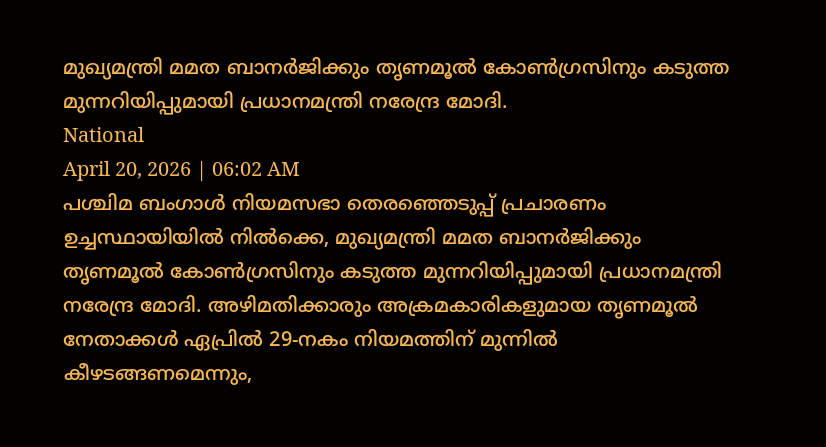മുഖ്യമന്ത്രി മമത ബാനർജിക്കും തൃണമൂൽ കോൺഗ്രസിനും കടുത്ത മുന്നറിയിപ്പുമായി പ്രധാനമന്ത്രി നരേന്ദ്ര മോദി.
National
April 20, 2026 | 06:02 AM
പശ്ചിമ ബംഗാൾ നിയമസഭാ തെരഞ്ഞെടുപ്പ് പ്രചാരണം ഉച്ചസ്ഥായിയിൽ നിൽക്കെ, മുഖ്യമന്ത്രി മമത ബാനർജിക്കും തൃണമൂൽ കോൺഗ്രസിനും കടുത്ത മുന്നറിയിപ്പുമായി പ്രധാനമന്ത്രി നരേന്ദ്ര മോദി. അഴിമതിക്കാരും അക്രമകാരികളുമായ തൃണമൂൽ നേതാക്കൾ ഏപ്രിൽ 29-നകം നിയമത്തിന് മുന്നിൽ കീഴടങ്ങണമെന്നും,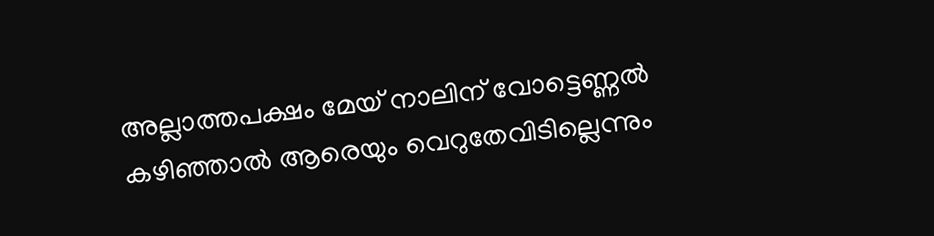അല്ലാത്തപക്ഷം മേയ് നാലിന് വോട്ടെണ്ണൽ കഴിഞ്ഞാൽ ആരെയും വെറുതേവിടില്ലെന്നും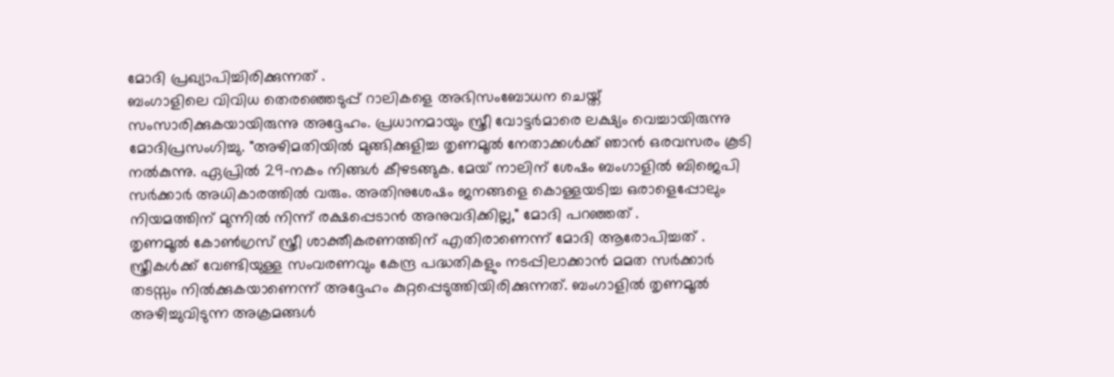മോദി പ്രഖ്യാപിച്ചിരിക്കുന്നത് .
ബംഗാളിലെ വിവിധ തെരഞ്ഞെടുപ്പ് റാലികളെ അഭിസംബോധന ചെയ്ത് സംസാരിക്കുകയായിരുന്നു അദ്ദേഹം. പ്രധാനമായും സ്ത്രീ വോട്ടർമാരെ ലക്ഷ്യം വെച്ചായിരുന്നു മോദിപ്രസംഗിച്ചു. "അഴിമതിയിൽ മുങ്ങിക്കുളിച്ച തൃണമൂൽ നേതാക്കൾക്ക് ഞാൻ ഒരവസരം കൂടി നൽകുന്നു. ഏപ്രിൽ 29-നകം നിങ്ങൾ കീഴടങ്ങുക. മേയ് നാലിന് ശേഷം ബംഗാളിൽ ബിജെപി സർക്കാർ അധികാരത്തിൽ വരും. അതിനുശേഷം ജനങ്ങളെ കൊള്ളയടിച്ച ഒരാളെപ്പോലും നിയമത്തിന് മുന്നിൽ നിന്ന് രക്ഷപ്പെടാൻ അനുവദിക്കില്ല," മോദി പറഞ്ഞത് .
തൃണമൂൽ കോൺഗ്രസ് സ്ത്രീ ശാക്തീകരണത്തിന് എതിരാണെന്ന് മോദി ആരോപിച്ചത് . സ്ത്രീകൾക്ക് വേണ്ടിയുള്ള സംവരണവും കേന്ദ്ര പദ്ധതികളും നടപ്പിലാക്കാൻ മമത സർക്കാർ തടസ്സം നിൽക്കുകയാണെന്ന് അദ്ദേഹം കുറ്റപ്പെടുത്തിയിരിക്കുന്നത്. ബംഗാളിൽ തൃണമൂൽ അഴിച്ചുവിടുന്ന അക്രമങ്ങൾ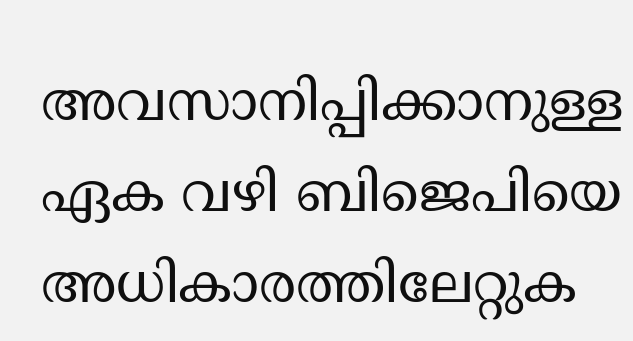അവസാനിപ്പിക്കാനുള്ള ഏക വഴി ബിജെപിയെ അധികാരത്തിലേറ്റുക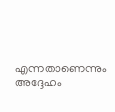എന്നതാണെന്നും അദ്ദേഹം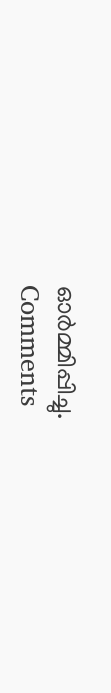ഓർമ്മിപ്പിച്ചു.
Comments